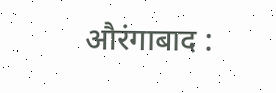औरंगाबाद :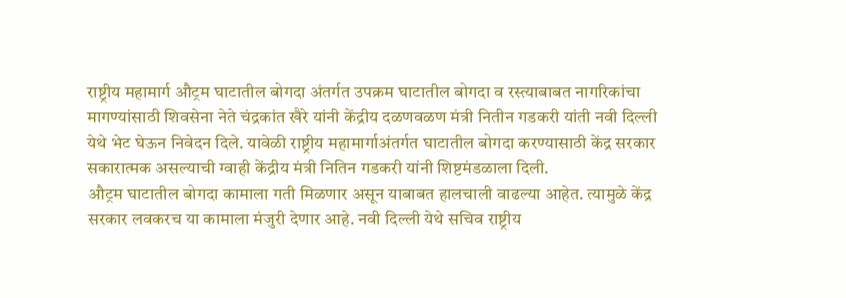राष्ट्रीय महामार्ग औट्रम घाटातील बोगदा अंतर्गत उपक्रम घाटातील बोगदा व रस्त्याबाबत नागरिकांचा मागण्यांसाठी शिवसेना नेते चंद्रकांत खैरे यांनी केंद्रीय दळणवळण मंत्री नितीन गडकरी यांती नवी दिल्ली येथे भेट घेऊन निवेदन दिले. यावेळी राष्ट्रीय महामार्गाअंतर्गत घाटातील बोगदा करण्यासाठी केंद्र सरकार सकारात्मक असल्याची ग्वाही केंद्रीय मंत्री नितिन गडकरी यांनी शिष्टमंडळाला दिली.
औट्रम घाटातील बोगदा कामाला गती मिळणार असून याबाबत हालचाली वाढल्या आहेत. त्यामुळे केंद्र सरकार लवकरच या कामाला मंजुरी देणार आहे. नवी दिल्ली येथे सचिव राष्ट्रीय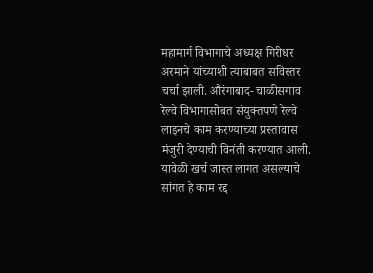महामार्ग विभागाचे अध्यक्ष गिरीधर अरमाने यांच्याशी त्याबाबत सविस्तर चर्चा झाली. औरंगाबाद- चाळीसगाव रेल्वे विभागासोबत संयुक्तपणे रेल्वे लाइनचे काम करण्याच्या प्रस्तावास मंजुरी देण्याची विनंती करण्यात आली. यावेळी खर्च जास्त लागत असल्याचे सांगत हे काम रद्द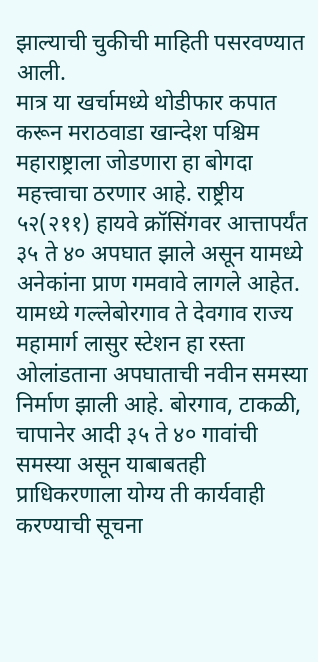झाल्याची चुकीची माहिती पसरवण्यात आली.
मात्र या खर्चामध्ये थोडीफार कपात करून मराठवाडा खान्देश पश्चिम महाराष्ट्राला जोडणारा हा बोगदा महत्त्वाचा ठरणार आहे. राष्ट्रीय ५२(२११) हायवे क्रॉसिंगवर आत्तापर्यंत ३५ ते ४० अपघात झाले असून यामध्ये अनेकांना प्राण गमवावे लागले आहेत. यामध्ये गल्लेबोरगाव ते देवगाव राज्य महामार्ग लासुर स्टेशन हा रस्ता ओलांडताना अपघाताची नवीन समस्या निर्माण झाली आहे. बोरगाव, टाकळी, चापानेर आदी ३५ ते ४० गावांची समस्या असून याबाबतही प्राधिकरणाला योग्य ती कार्यवाही करण्याची सूचना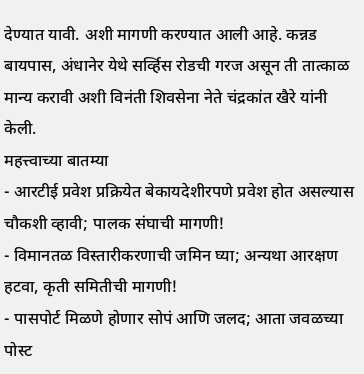देण्यात यावी. अशी मागणी करण्यात आली आहे. कन्नड बायपास, अंधानेर येथे सर्व्हिस रोडची गरज असून ती तात्काळ मान्य करावी अशी विनंती शिवसेना नेते चंद्रकांत खैरे यांनी केली.
महत्त्वाच्या बातम्या
- आरटीई प्रवेश प्रक्रियेत बेकायदेशीरपणे प्रवेश होत असल्यास चौकशी व्हावी; पालक संघाची मागणी!
- विमानतळ विस्तारीकरणाची जमिन घ्या; अन्यथा आरक्षण हटवा, कृती समितीची मागणी!
- पासपोर्ट मिळणे होणार सोपं आणि जलद; आता जवळच्या पोस्ट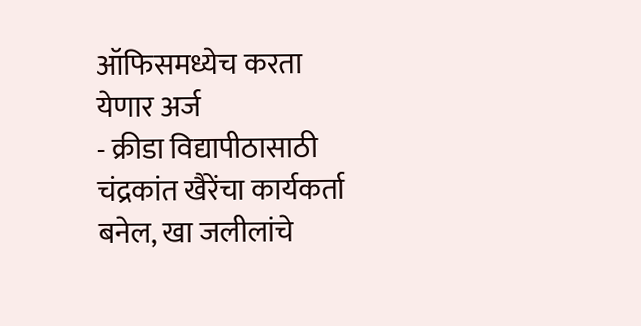ऑफिसमध्येच करता येणार अर्ज
- क्रीडा विद्यापीठासाठी चंद्रकांत खैरेंचा कार्यकर्ता बनेल, खा जलीलांचे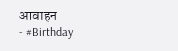आवाहन
- #Birthday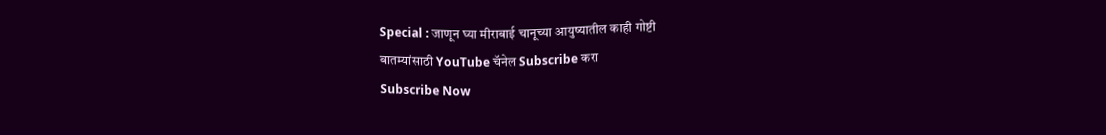Special : जाणून घ्या मीराबाई चानूच्या आयुष्यातील काही गोष्टी
बातम्यांसाठी YouTube चॅनेल Subscribe करा
Subscribe Now